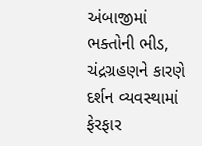અંબાજીમાં ભક્તોની ભીડ, ચંદ્રગ્રહણને કારણે દર્શન વ્યવસ્થામાં ફેરફાર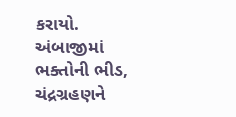કરાયો.
અંબાજીમાં ભક્તોની ભીડ, ચંદ્રગ્રહણને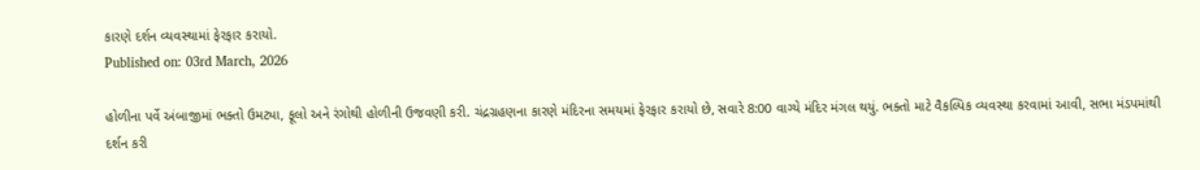કારણે દર્શન વ્યવસ્થામાં ફેરફાર કરાયો.
Published on: 03rd March, 2026

હોળીના પર્વે અંબાજીમાં ભક્તો ઉમટ્યા, ફૂલો અને રંગોથી હોળીની ઉજવણી કરી. ચંદ્રગ્રહણના કારણે મંદિરના સમયમાં ફેરફાર કરાયો છે, સવારે 8:00 વાગ્યે મંદિર મંગલ થયું. ભક્તો માટે વૈકલ્પિક વ્યવસ્થા કરવામાં આવી, સભા મંડપમાંથી દર્શન કરી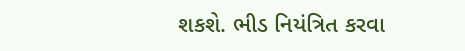શકશે. ભીડ નિયંત્રિત કરવા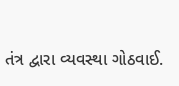તંત્ર દ્વારા વ્યવસ્થા ગોઠવાઈ.